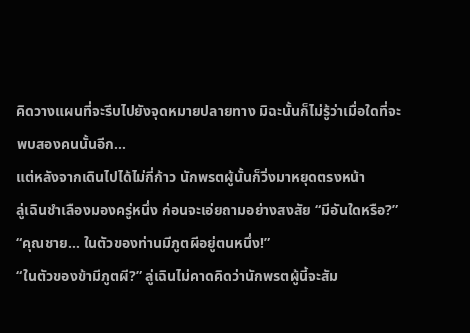คิดวางแผนที่จะรีบไปยังจุดหมายปลายทาง มิฉะนั้นก็ไม่รู้ว่าเมื่อใดที่จะพบสองคนนั้นอีก…
แต่หลังจากเดินไปได้ไม่กี่ก้าว นักพรตผู้นั้นก็วิ่งมาหยุดตรงหน้า
ลู่เฉินชำเลืองมองครู่หนึ่ง ก่อนจะเอ่ยถามอย่างสงสัย “มีอันใดหรือ?”
“คุณชาย… ในตัวของท่านมีภูตผีอยู่ตนหนึ่ง!”
“ในตัวของข้ามีภูตผี?” ลู่เฉินไม่คาดคิดว่านักพรตผู้นี้จะสัม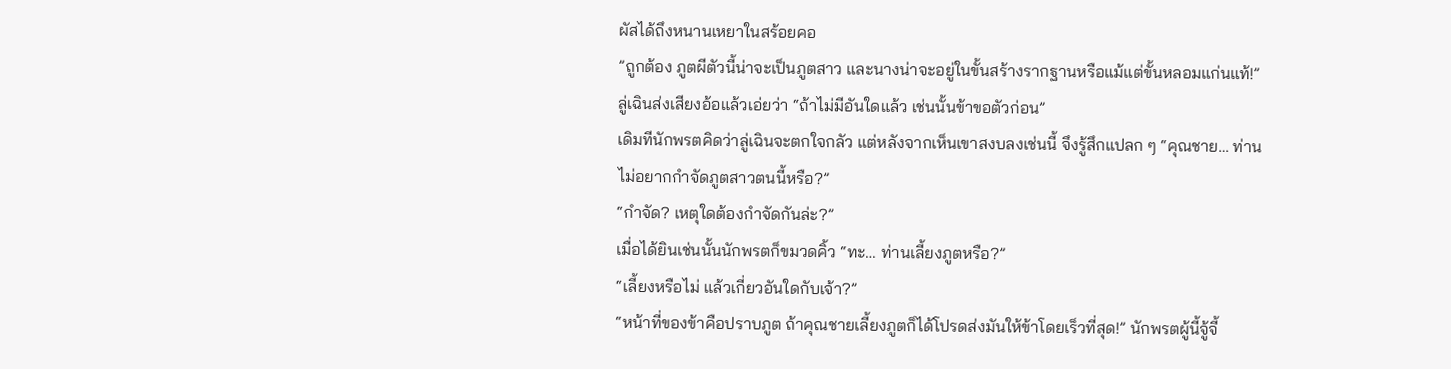ผัสได้ถึงหนานเหยาในสร้อยคอ
”ถูกต้อง ภูตผีตัวนี้น่าจะเป็นภูตสาว และนางน่าจะอยู่ในขั้นสร้างรากฐานหรือแม้แต่ขั้นหลอมแก่นแท้!”
ลู่เฉินส่งเสียงอ้อแล้วเอ่ยว่า “ถ้าไม่มีอันใดแล้ว เช่นนั้นข้าขอตัวก่อน”
เดิมทีนักพรตคิดว่าลู่เฉินจะตกใจกลัว แต่หลังจากเห็นเขาสงบลงเช่นนี้ จึงรู้สึกแปลก ๆ “คุณชาย… ท่านไม่อยากกำจัดภูตสาวตนนี้หรือ?”
“กำจัด? เหตุใดต้องกำจัดกันล่ะ?”
เมื่อได้ยินเช่นนั้นนักพรตก็ขมวดคิ้ว “ทะ… ท่านเลี้ยงภูตหรือ?”
“เลี้ยงหรือไม่ แล้วเกี่ยวอันใดกับเจ้า?”
“หน้าที่ของข้าคือปราบภูต ถ้าคุณชายเลี้ยงภูตก็ได้โปรดส่งมันให้ข้าโดยเร็วที่สุด!” นักพรตผู้นี้จู้จี้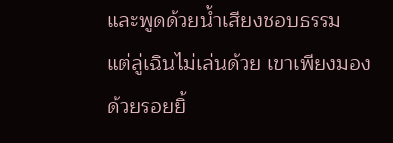และพูดด้วยน้ำเสียงชอบธรรม
แต่ลู่เฉินไม่เล่นด้วย เขาเพียงมองด้วยรอยยิ้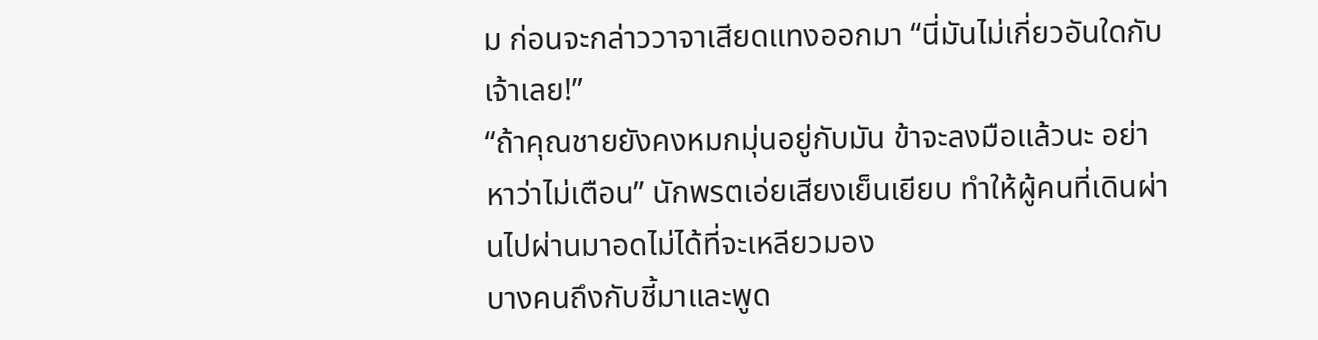ม ก่อนจะกล่าววาจาเสียดแทงออกมา “นี่มันไม่เกี่ยวอันใดกับเจ้าเลย!”
“ถ้าคุณชายยังคงหมกมุ่นอยู่กับมัน ข้าจะลงมือแล้วนะ อย่าหาว่าไม่เตือน” นักพรตเอ่ยเสียงเย็นเยียบ ทำให้ผู้คนที่เดินผ่านไปผ่านมาอดไม่ได้ที่จะเหลียวมอง
บางคนถึงกับชี้มาและพูด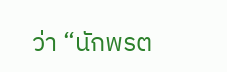ว่า “นักพรต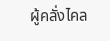ผู้คลั่งไคล